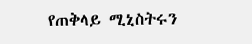የጠቅላይ ሚኒስትሩን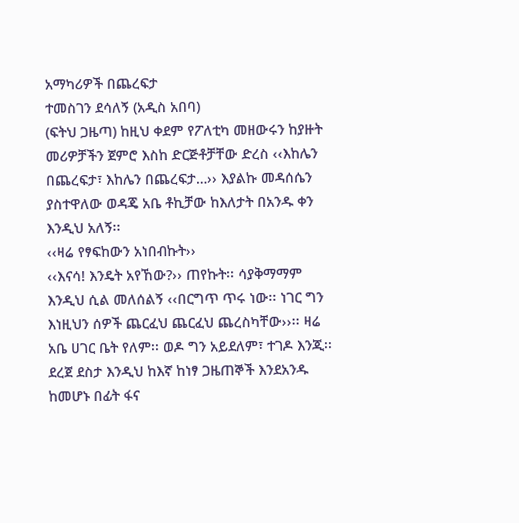አማካሪዎች በጨረፍታ
ተመስገን ደሳለኝ (አዲስ አበባ)
(ፍትህ ጋዜጣ) ከዚህ ቀደም የፖለቲካ መዘውሩን ከያዙት መሪዎቻችን ጀምሮ እስከ ድርጅቶቻቸው ድረስ ‹‹እከሌን በጨረፍታ፣ እከሌን በጨረፍታ…›› እያልኩ መዳሰሴን ያስተዋለው ወዳጄ አቤ ቶኪቻው ከእለታት በአንዱ ቀን እንዲህ አለኝ፡፡
‹‹ዛሬ የፃፍከውን አነበብኩት››
‹‹እናሳ! እንዴት አየኸው?›› ጠየኩት፡፡ ሳያቅማማም እንዲህ ሲል መለሰልኝ ‹‹በርግጥ ጥሩ ነው፡፡ ነገር ግን እነዚህን ሰዎች ጨርፈህ ጨርፈህ ጨረስካቸው››፡፡ ዛሬ አቤ ሀገር ቤት የለም፡፡ ወዶ ግን አይደለም፣ ተገዶ እንጂ፡፡ ደረጀ ደስታ እንዲህ ከእኛ ከነፃ ጋዜጠኞች እንደአንዱ ከመሆኑ በፊት ፋና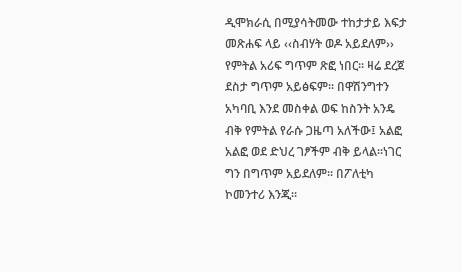ዲሞክራሲ በሚያሳትመው ተከታታይ እፍታ መጽሐፍ ላይ ‹‹ስብሃት ወዶ አይደለም›› የምትል አሪፍ ግጥም ጽፎ ነበር፡፡ ዛሬ ደረጀ ደስታ ግጥም አይፅፍም፡፡ በዋሽንግተን አካባቢ እንደ መስቀል ወፍ ከስንት አንዴ ብቅ የምትል የራሱ ጋዜጣ አለችው፤ አልፎ አልፎ ወደ ድህረ ገፆችም ብቅ ይላል፡፡ነገር ግን በግጥም አይደለም፡፡ በፖለቲካ ኮመንተሪ እንጂ፡፡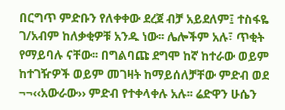በርግጥ ምድቡን የለቀቀው ደረጀ ብቻ አይደለም፤ ተስፋዬ ገ/አብም ከለቃቂዎቹ አንዱ ነው፡፡ ሌሎችም አሉ፣ ጥቂት የማይባሉ ናቸው፡፡ በግልባጩ ደግሞ ከኛ ከተራው ወይም ከተገዥዎች ወይም መገዛት ከማይሰለቻቸው ምድብ ወደ ¬¬‹‹አውራው›› ምድብ የተቀላቀሉ አሉ፡፡ ሬድዋን ሁሴን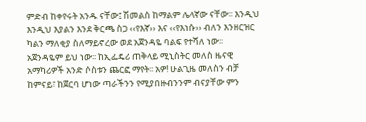ምድብ ከቀየሩት አንዱ ናቸው፤ ሽመልስ ከማልም ሌላኛው ናቸው፡፡ እንዲህ እንዲህ እያልን እንደ ቅርጫ ስጋ ‹‹የእኛ›› እና ‹‹የእነሱ›› ብለን እንዘርዝር ካልን ማለቂያ ስለማይኖረው ወደ አጀንዳዬ ባልፍ የተሻለ ነው፡፡
አጀንዳዬም ይህ ነው፡፡ ከኢፌዴሪ ጠቅላይ ሚኒስትር መለስ ዜናዊ አማካሪዎች አንድ ሶስቱን ጨርፎ ማየት፡፡ አዎ! ሁልጊዜ መለስን ብቻ ከምናይ፣ ከጀርባ ሆነው ጣራችንን የሚያበዙብንንም ብናያቸው ምን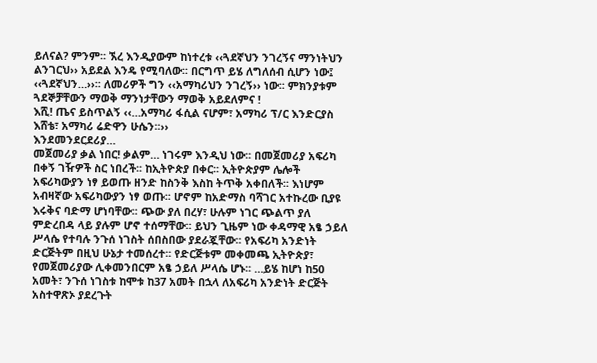ይለናል? ምንም፡፡ ኧረ እንዲያውም ከነተረቱ ‹‹ጓደኛህን ንገረኝና ማንነትህን ልንገርህ›› አይደል እንዴ የሚባለው፡፡ በርግጥ ይሄ ለግለሰብ ሲሆን ነው፤ ‹‹ጓደኛህን…››፡፡ ለመሪዎች ግን ‹‹አማካሪህን ንገረኝ›› ነው፡፡ ምክንያቱም ጓደኞቻቸውን ማወቅ ማንነታቸውን ማወቅ አይደለምና !
እሺ! ጤና ይስጥልኝ ‹‹…አማካሪ ፋሲል ናሆም፣ አማካሪ ፕ/ር እንድርያስ እሸቴ፣ አማካሪ ሬድዋን ሁሴን፡፡››
እንደመንደርደሪያ…
መጀመሪያ ቃል ነበር! ቃልም… ነገሩም እንዲህ ነው፡፡ በመጀመሪያ አፍሪካ በቀኝ ገዥዎች ስር ነበረች፡፡ ከኢትዮጵያ በቀር፡፡ ኢትዮጵያም ሌሎች አፍሪካውያን ነፃ ይወጡ ዘንድ ከስንቅ እስከ ትጥቅ አቀበለች፡፡ እነሆም አብዛኛው አፍሪካውያን ነፃ ወጡ፡፡ ሆኖም ከአድማስ ባሻገር አተኩረው ቢያዩ እሩቅና ባድማ ሆነባቸው፡፡ ጭው ያለ በረሃ፣ ሁሉም ነገር ጭልጥ ያለ ምድረበዳ ላይ ያሉም ሆኖ ተሰማቸው፡፡ ይህን ጊዜም ነው ቀዳማዊ አፄ ኃይለ ሥላሴ የተባሉ ንጉሰ ነገስት ሰበስበው ያደራጇቸው፡፡ የአፍሪካ አንድነት ድርጅትም በዚህ ሁኔታ ተመሰረተ፡፡ የድርጅቱም መቀመጫ ኢትዮጵያ፣ የመጀመሪያው ሊቀመንበርም አፄ ኃይለ ሥላሴ ሆኑ፡፡ …ይሄ ከሆነ ከ50 አመት፣ ንጉሰ ነገስቱ ከሞቱ ከ37 አመት በኋላ ለአፍሪካ አንድነት ድርጅት አስተዋጽኦ ያደረጉት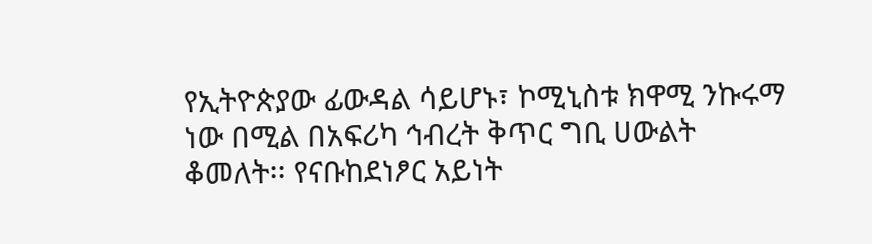የኢትዮጵያው ፊውዳል ሳይሆኑ፣ ኮሚኒስቱ ክዋሚ ንኩሩማ ነው በሚል በአፍሪካ ኅብረት ቅጥር ግቢ ሀውልት ቆመለት፡፡ የናቡከደነፆር አይነት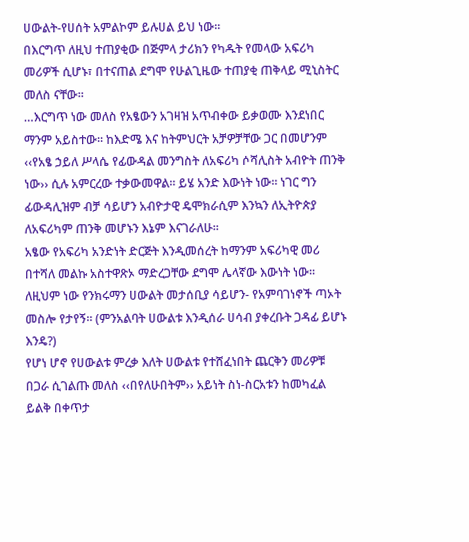ሀውልት-የሀሰት አምልኮም ይሉሀል ይህ ነው፡፡
በእርግጥ ለዚህ ተጠያቂው በጅምላ ታሪክን የካዱት የመላው አፍሪካ መሪዎች ሲሆኑ፣ በተናጠል ደግሞ የሁልጊዜው ተጠያቂ ጠቅላይ ሚኒስትር መለስ ናቸው፡፡
…እርግጥ ነው መለስ የአፄውን አገዛዝ አጥብቀው ይቃወሙ እንደነበር ማንም አይስተው፡፡ ከእድሜ እና ከትምህርት አቻዎቻቸው ጋር በመሆንም ‹‹የአፄ ኃይለ ሥላሴ የፊውዳል መንግስት ለአፍሪካ ሶሻሊስት አብዮት ጠንቅ ነው›› ሲሉ አምርረው ተቃውመዋል፡፡ ይሄ አንድ እውነት ነው፡፡ ነገር ግን ፊውዳሊዝም ብቻ ሳይሆን አብዮታዊ ዴሞክራሲም እንኳን ለኢትዮጵያ ለአፍሪካም ጠንቅ መሆኑን እኔም እናገራለሁ፡፡
አፄው የአፍሪካ አንድነት ድርጅት እንዲመሰረት ከማንም አፍሪካዊ መሪ በተሻለ መልኩ አስተዋጽኦ ማድረጋቸው ደግሞ ሌላኛው እውነት ነው፡፡ ለዚህም ነው የንክሩማን ሀውልት መታሰቢያ ሳይሆን- የአምባገነኖች ጣኦት መስሎ የታየኝ፡፡ (ምንአልባት ሀውልቱ እንዲሰራ ሀሳብ ያቀረቡት ጋዳፊ ይሆኑ እንዴ?)
የሆነ ሆኖ የሀውልቱ ምረቃ እለት ሀውልቱ የተሸፈነበት ጨርቅን መሪዎቹ በጋራ ሲገልጡ መለስ ‹‹በየለሁበትም›› አይነት ስነ-ስርአቱን ከመካፈል ይልቅ በቀጥታ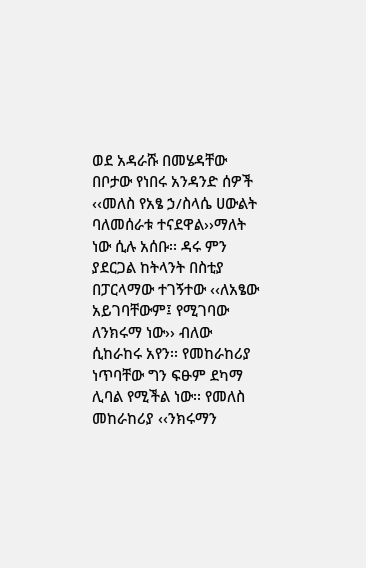ወደ አዳራሹ በመሄዳቸው በቦታው የነበሩ አንዳንድ ሰዎች ‹‹መለስ የአፄ ኃ/ስላሴ ሀውልት ባለመሰራቱ ተናደዋል››ማለት ነው ሲሉ አሰቡ፡፡ ዳሩ ምን ያደርጋል ከትላንት በስቲያ በፓርላማው ተገኝተው ‹‹ለአፄው አይገባቸውም፤ የሚገባው ለንክሩማ ነው›› ብለው ሲከራከሩ አየን፡፡ የመከራከሪያ ነጥባቸው ግን ፍፁም ደካማ ሊባል የሚችል ነው፡፡ የመለስ መከራከሪያ ‹‹ንክሩማን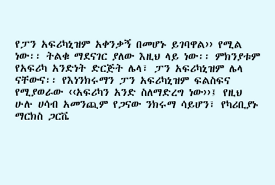የፓን አፍሪካኒዝም አቀንቃኝ በመሆኑ ይገባዋል›› የሚል ነው፡፡ ትልቁ ማደናገር ያለው እዚህ ላይ ነው፡፡ ምክንያቱም የአፍሪካ አንድነት ድርጅት ሌላ፣ ፓን አፍሪካኒዝም ሌላ ናቸውና፡፡ የእነንክሩማን ፓን አፍሪካኒዝም ፍልስፍና የሚያወራው ‹‹አፍሪካን አንድ ስለማድረግ ነው››፤ የዚህ ሁሉ ሀሳብ አመንጪም የጋናው ንክሩማ ሳይሆን፣ የካሪቢያኑ ማርክስ ጋርቬ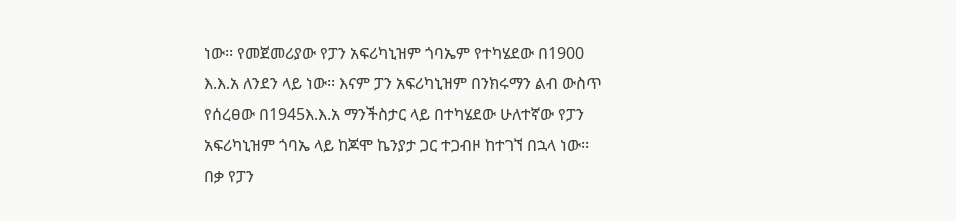ነው፡፡ የመጀመሪያው የፓን አፍሪካኒዝም ጎባኤም የተካሄደው በ1900 እ.እ.አ ለንደን ላይ ነው፡፡ እናም ፓን አፍሪካኒዝም በንክሩማን ልብ ውስጥ የሰረፀው በ1945እ.እ.አ ማንችስታር ላይ በተካሄደው ሁለተኛው የፓን አፍሪካኒዝም ጎባኤ ላይ ከጆሞ ኬንያታ ጋር ተጋብዞ ከተገኘ በኋላ ነው፡፡
በቃ የፓን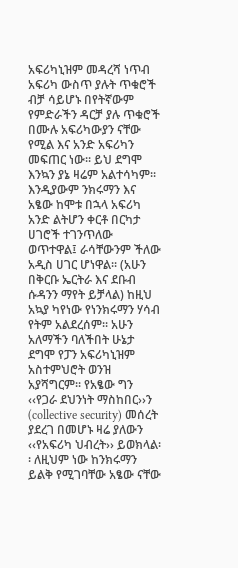አፍሪካኒዝም መዳረሻ ነጥብ አፍሪካ ውስጥ ያሉት ጥቁሮች ብቻ ሳይሆኑ በየትኛውም የምድራችን ዳርቻ ያሉ ጥቁሮች በሙሉ አፍሪካውያን ናቸው የሚል እና አንድ አፍሪካን መፍጠር ነው፡፡ ይህ ደግሞ እንኳን ያኔ ዛሬም አልተሳካም፡፡ እንዲያውም ንክሩማን እና አፄው ከሞቱ በኋላ አፍሪካ አንድ ልትሆን ቀርቶ በርካታ ሀገሮች ተገንጥለው ወጥተዋል፤ ራሳቸውንም ችለው አዲስ ሀገር ሆነዋል፡፡ (አሁን በቅርቡ ኤርትራ እና ደቡብ ሱዳንን ማየት ይቻላል) ከዚህ አኳያ ካየነው የነንክሩማን ሃሳብ የትም አልደረሰም፡፡ አሁን አለማችን ባለችበት ሁኔታ ደግሞ የፓን አፍሪካኒዝም አስተምህሮት ወንዝ አያሻግርም፡፡ የአፄው ግን ‹‹የጋራ ደህንነት ማስከበር››ን (collective security) መሰረት ያደረገ በመሆኑ ዛሬ ያለውን ‹‹የአፍሪካ ህብረት›› ይወክላል፡፡ ለዚህም ነው ከንክሩማን ይልቅ የሚገባቸው አፄው ናቸው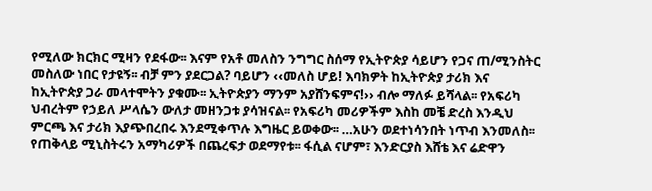የሚለው ክርክር ሚዛን የደፋው፡፡ እናም የአቶ መለስን ንግግር ስሰማ የኢትዮጵያ ሳይሆን የጋና ጠ/ሚንስትር መስለው ነበር የታዩኝ፡፡ ብቻ ምን ያደርጋል? ባይሆን ‹‹መለስ ሆይ! እባክዎት ከኢትዮጵያ ታሪክ እና ከኢትዮጵያ ጋራ መላተሞትን ያቁሙ፡፡ ኢትዮጵያን ማንም አያሸንፍምና!›› ብሎ ማለፉ ይሻላል፡፡ የአፍሪካ ህብረትም የኃይለ ሥላሴን ውለታ መዘንጋቱ ያሳዝናል፡፡ የአፍሪካ መሪዎችም እስከ መቼ ድረስ እንዲህ ምርጫ እና ታሪክ እያጭበረበሩ እንደሚቀጥሉ እግዜር ይወቀው፡፡ …አሁን ወደተነሳንበት ነጥብ እንመለስ፡፡ የጠቅላይ ሚኒስትሩን አማካሪዎች በጨረፍታ ወደማየቱ፡፡ ፋሲል ናሆም፣ እንድርያስ እሸቴ እና ሬድዋን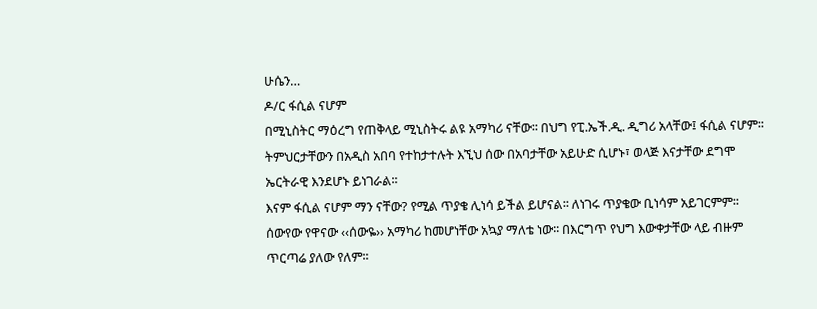ሁሴን…
ዶ/ር ፋሲል ናሆም
በሚኒስትር ማዕረግ የጠቅላይ ሚኒስትሩ ልዩ አማካሪ ናቸው፡፡ በህግ የፒ.ኤች.ዲ. ዲግሪ አላቸው፤ ፋሲል ናሆም፡፡ ትምህርታቸውን በአዲስ አበባ የተከታተሉት እኚህ ሰው በአባታቸው አይሁድ ሲሆኑ፣ ወላጅ እናታቸው ደግሞ ኤርትራዊ እንደሆኑ ይነገራል፡፡
እናም ፋሲል ናሆም ማን ናቸው? የሚል ጥያቄ ሊነሳ ይችል ይሆናል፡፡ ለነገሩ ጥያቄው ቢነሳም አይገርምም፡፡ ሰውየው የዋናው ‹‹ሰውዬ›› አማካሪ ከመሆነቸው አኳያ ማለቴ ነው፡፡ በእርግጥ የህግ እውቀታቸው ላይ ብዙም ጥርጣሬ ያለው የለም፡፡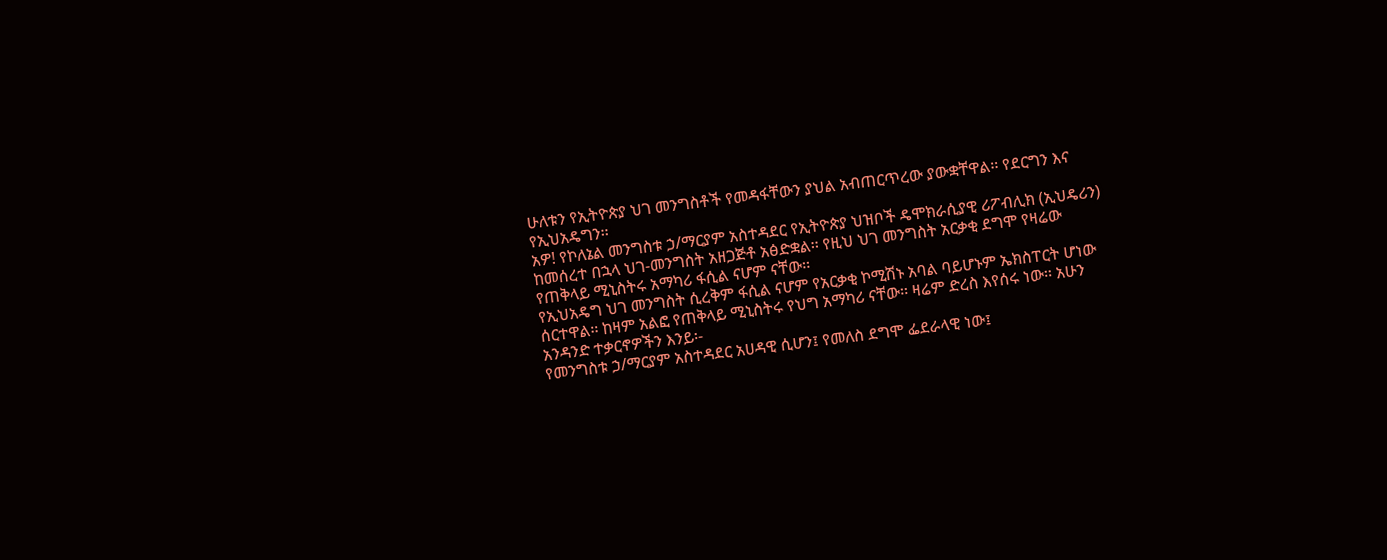ሁለቱን የኢትዮጵያ ህገ መንግስቶች የመዳፋቸውን ያህል አብጠርጥረው ያውቋቸዋል፡፡ የደርግን እና የኢህአዴግን፡፡
አዎ! የኮለኔል መንግስቱ ኃ/ማርያም አስተዳደር የኢትዮጵያ ህዝቦች ዴሞክራሲያዊ ሪፖብሊክ (ኢህዴሪን) ከመሰረተ በኋላ ህገ-መንግስት አዘጋጅቶ አፅድቋል፡፡ የዚህ ህገ መንግስት አርቃቂ ደግሞ የዛሬው የጠቅላይ ሚኒስትሩ አማካሪ ፋሲል ናሆም ናቸው፡፡
የኢህአዴግ ህገ መንግስት ሲረቅም ፋሲል ናሆም የአርቃቂ ኮሚሽኑ አባል ባይሆኑም ኤክስፐርት ሆነው ሰርተዋል፡፡ ከዛም አልፎ የጠቅላይ ሚኒስትሩ የህግ አማካሪ ናቸው፡፡ ዛሬም ድረስ እየሰሩ ነው፡፡ አሁን አንዳንድ ተቃርኖዎችን እንይ፡-
የመንግስቱ ኃ/ማርያም አስተዳደር አሀዳዊ ሲሆን፤ የመለስ ደግሞ ፌደራላዊ ነው፤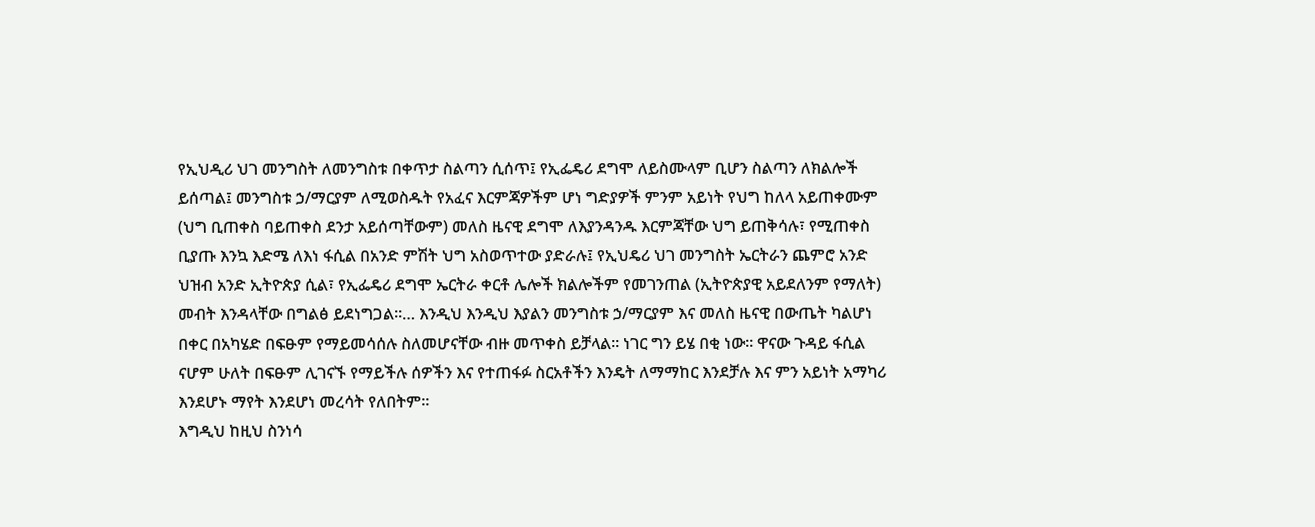የኢህዲሪ ህገ መንግስት ለመንግስቱ በቀጥታ ስልጣን ሲሰጥ፤ የኢፌዴሪ ደግሞ ለይስሙላም ቢሆን ስልጣን ለክልሎች ይሰጣል፤ መንግስቱ ኃ/ማርያም ለሚወስዱት የአፈና እርምጃዎችም ሆነ ግድያዎች ምንም አይነት የህግ ከለላ አይጠቀሙም (ህግ ቢጠቀስ ባይጠቀስ ደንታ አይሰጣቸውም) መለስ ዜናዊ ደግሞ ለእያንዳንዱ እርምጃቸው ህግ ይጠቅሳሉ፣ የሚጠቀስ ቢያጡ እንኳ እድሜ ለእነ ፋሲል በአንድ ምሽት ህግ አስወጥተው ያድራሉ፤ የኢህዴሪ ህገ መንግስት ኤርትራን ጨምሮ አንድ ህዝብ አንድ ኢትዮጵያ ሲል፣ የኢፌዴሪ ደግሞ ኤርትራ ቀርቶ ሌሎች ክልሎችም የመገንጠል (ኢትዮጵያዊ አይደለንም የማለት) መብት እንዳላቸው በግልፅ ይደነግጋል፡፡… እንዲህ እንዲህ እያልን መንግስቱ ኃ/ማርያም እና መለስ ዜናዊ በውጤት ካልሆነ በቀር በአካሄድ በፍፁም የማይመሳሰሉ ስለመሆናቸው ብዙ መጥቀስ ይቻላል፡፡ ነገር ግን ይሄ በቂ ነው፡፡ ዋናው ጉዳይ ፋሲል ናሆም ሁለት በፍፁም ሊገናኙ የማይችሉ ሰዎችን እና የተጠፋፉ ስርአቶችን እንዴት ለማማከር እንደቻሉ እና ምን አይነት አማካሪ እንደሆኑ ማየት እንደሆነ መረሳት የለበትም፡፡
እግዲህ ከዚህ ስንነሳ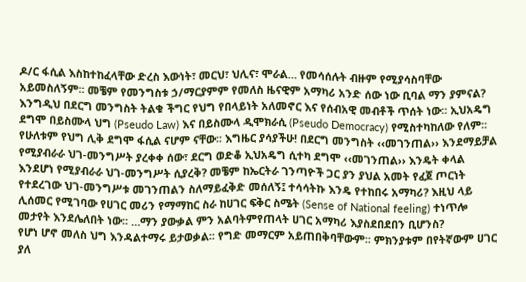ዶ/ር ፋሲል እስከተከፈላቸው ድረስ እውነት፣ መርህ፣ ህሊና፣ ሞራል… የመሳሰሉት ብዙም የሚያሳስባቸው አይመስለኝም፡፡ መቼም የመንግስቱ ኃ/ማርያምም የመለስ ዜናዊም አማካሪ አንድ ሰው ነው ቢባል ማን ያምናል? እንግዲህ በደርግ መንግስት ትልቁ ችግር የህግ የበላይነት አለመኖር እና የሰብአዊ መብቶች ጥሰት ነው፡፡ ኢህአዴግ ደግሞ በይስሙላ ህግ (Pseudo Law) እና በይስሙላ ዲሞክራሲ (Pseudo Democracy) የሚስተካከለው የለም፡፡ የሁለቱም የህግ ሊቅ ደግሞ ፋሲል ናሆም ናቸው፡፡ እግዜር ያሳያችሁ! በደርግ መንግስት ‹‹መገንጠል›› እንደማይቻል የሚያብራራ ህገ-መንግሥት ያረቀቀ ሰው፣ ደርግ ወድቆ ኢህአዴግ ሲተካ ደግሞ ‹‹መገንጠል›› እንዴት ቀላል እንደሆነ የሚያብራራ ህገ-መንግሥት ሲያረቅ? መቼም ከኤርትራ ገንጣዮች ጋር ያን ያህል አመት የፈጀ ጦርነት የተደረገው ህገ-መንግሥቱ መገንጠልን ስለማይፈቅድ መሰለኝ፤ ተሳሳትኩ እንዴ የተከበሩ አማካሪ? እዚህ ላይ ሊሰመር የሚገባው የሀገር መሪን የማማከር ስራ ከሀገር ፍቅር ስሜት (Sense of National feeling) ተነጥሎ መታየት እንደሌለበት ነው፡፡ …ማን ያውቃል ምን አልባትምየጠላት ሀገር አማካሪ እያስደበደበን ቢሆንስ?
የሆነ ሆኖ መለስ ህግ እንዳልተማሩ ይታወቃል፡፡ የግድ መማርም አይጠበቅባቸውም፡፡ ምክንያቱም በየትኛውም ሀገር ያለ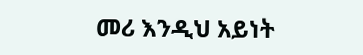መሪ እንዲህ አይነት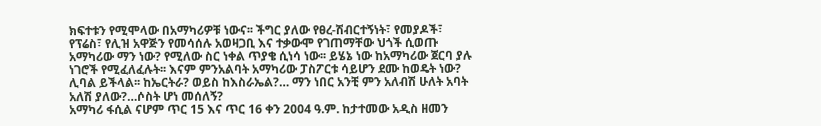ክፍተቱን የሚሞላው በአማካሪዎቹ ነውና፡፡ ችግር ያለው የፀረ-ሽብርተኝነት፣ የመያዶች፣ የፕሬስ፣ የሊዝ አዋጅን የመሳሰሉ አወዛጋቢ እና ተቃውሞ የገጠማቸው ህጎች ሲወጡ አማካሪው ማን ነው? የሚለው ስር ነቀል ጥያቄ ሲነሳ ነው፡፡ ይሄኔ ነው ከአማካሪው ጀርባ ያሉ ነገሮች የሚፈለፈሉት፡፡ እናም ምንአልባት አማካሪው ፓስፖርቱ ሳይሆን ደሙ ከወዴት ነው? ሊባል ይችላል፡፡ ከኤርትራ? ወይስ ከእስራኤል?… ማን ነበር አንቺ ምን አለብሽ ሁለት አባት አለሽ ያለው?…ሶስት ሆነ መሰለኝ?
አማካሪ ፋሲል ናሆም ጥር 15 እና ጥር 16 ቀን 2004 ዓ.ም. ከታተመው አዲስ ዘመን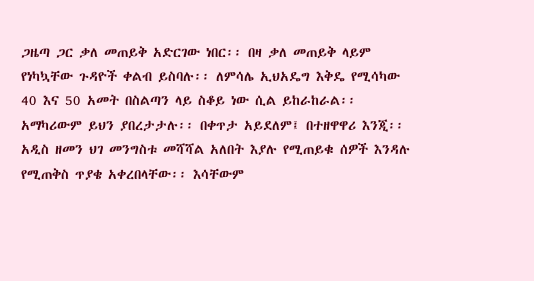ጋዜጣ ጋር ቃለ መጠይቅ አድርገው ነበር፡፡ በዛ ቃለ መጠይቅ ላይም የነካኳቸው ጉዳዮች ቀልብ ይስባሉ፡፡ ለምሳሌ ኢህአዴግ እቅዴ የሚሳካው 40 እና 50 አመት በስልጣን ላይ ስቆይ ነው ሲል ይከራከራል፡፡ አማካሪውም ይህን ያበረታታሉ፡፡ በቀጥታ አይደለም፤ በተዘዋዋሪ እንጂ፡፡ አዲስ ዘመን ህገ መንግስቱ መሻሻል አለበት እያሉ የሚጠይቁ ሰዎች እንዳሉ የሚጠቅስ ጥያቄ አቀረበላቸው፡፡ እሳቸውም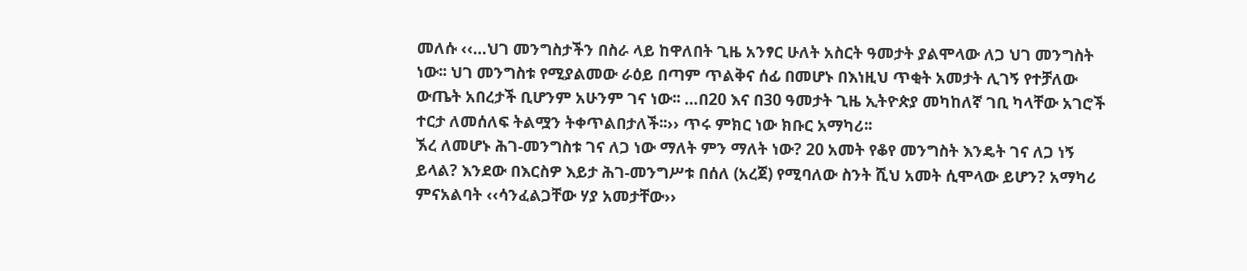መለሱ ‹‹…ህገ መንግስታችን በስራ ላይ ከዋለበት ጊዜ አንፃር ሁለት አስርት ዓመታት ያልሞላው ለጋ ህገ መንግስት ነው፡፡ ህገ መንግስቱ የሚያልመው ራዕይ በጣም ጥልቅና ሰፊ በመሆኑ በእነዚህ ጥቂት አመታት ሊገኝ የተቻለው ውጤት አበረታች ቢሆንም አሁንም ገና ነው፡፡ …በ20 እና በ30 ዓመታት ጊዜ ኢትዮጵያ መካከለኛ ገቢ ካላቸው አገሮች ተርታ ለመሰለፍ ትልሟን ትቀጥልበታለች፡፡›› ጥሩ ምክር ነው ክቡር አማካሪ፡፡
ኧረ ለመሆኑ ሕገ-መንግስቱ ገና ለጋ ነው ማለት ምን ማለት ነው? 20 አመት የቆየ መንግስት እንዴት ገና ለጋ ነኝ ይላል? እንደው በእርስዎ እይታ ሕገ-መንግሥቱ በሰለ (አረጀ) የሚባለው ስንት ሺህ አመት ሲሞላው ይሆን? አማካሪ ምናአልባት ‹‹ሳንፈልጋቸው ሃያ አመታቸው››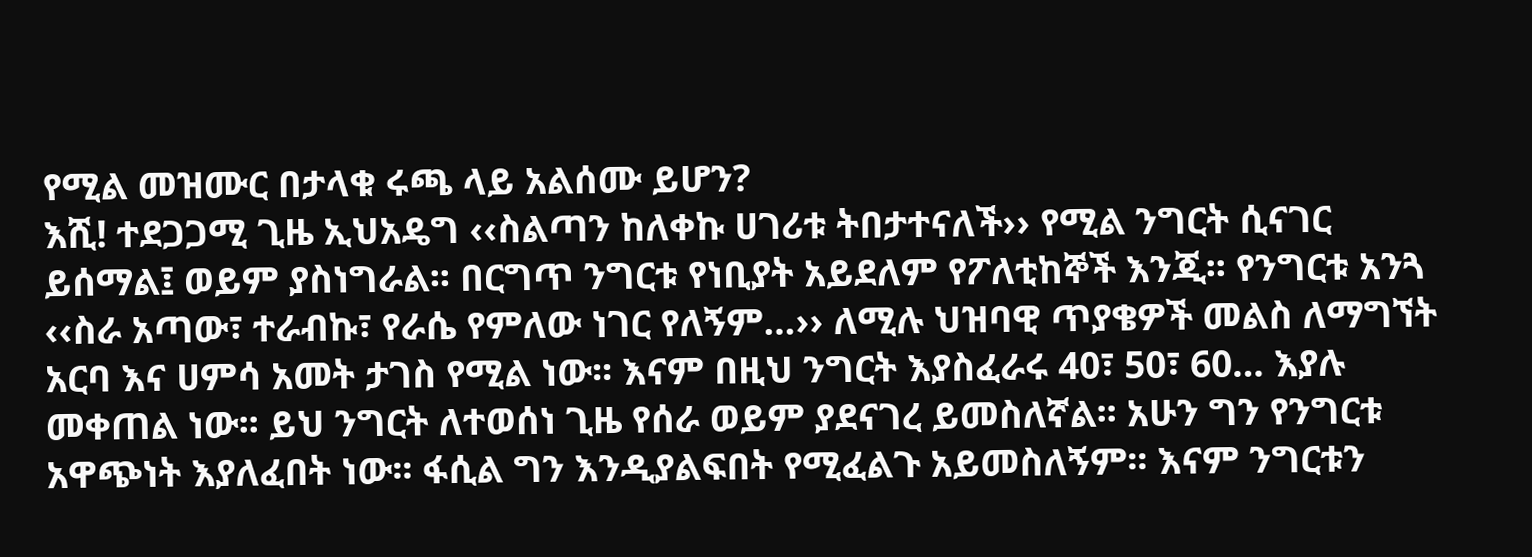የሚል መዝሙር በታላቁ ሩጫ ላይ አልሰሙ ይሆን?
እሺ! ተደጋጋሚ ጊዜ ኢህአዴግ ‹‹ስልጣን ከለቀኩ ሀገሪቱ ትበታተናለች›› የሚል ንግርት ሲናገር ይሰማል፤ ወይም ያስነግራል፡፡ በርግጥ ንግርቱ የነቢያት አይደለም የፖለቲከኞች እንጂ፡፡ የንግርቱ አንጓ ‹‹ስራ አጣው፣ ተራብኩ፣ የራሴ የምለው ነገር የለኝም…›› ለሚሉ ህዝባዊ ጥያቄዎች መልስ ለማግኘት አርባ እና ሀምሳ አመት ታገስ የሚል ነው፡፡ እናም በዚህ ንግርት እያስፈራሩ 40፣ 50፣ 60… እያሉ መቀጠል ነው፡፡ ይህ ንግርት ለተወሰነ ጊዜ የሰራ ወይም ያደናገረ ይመስለኛል፡፡ አሁን ግን የንግርቱ አዋጭነት እያለፈበት ነው፡፡ ፋሲል ግን እንዲያልፍበት የሚፈልጉ አይመስለኝም፡፡ እናም ንግርቱን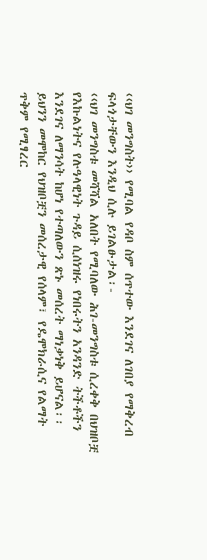‹‹ህገ መንግስት›› የሚባል የዳቦ ስም ሰጥተው እንደገና ለገበያ የማቅረብ ፍላጎታቸውን እንዲህ ሲሉ ይገልፁታል፡-
‹‹ህገ መንግስቱ መሻሻል አለበት የሚባለው ሕገ-መንግስቱ ሲረቀቅ በህዝቦቿ የእኩልነትና የሉዓላዊነት ጉዳይ ሲሰነዝሩ የነበሩትን አንዳንድ ትችቶችን እንደገና ለማንሳት ከሆነ የተጣለውን ጽኑ መሰረት ማነቃነቅ ይሆናል፡፡ ይህንን መሞከር የህዝቦቿን መሰረታዊ የሰላም፣ የዴሞክራሲና የልማት ጥቅም የሚፃረር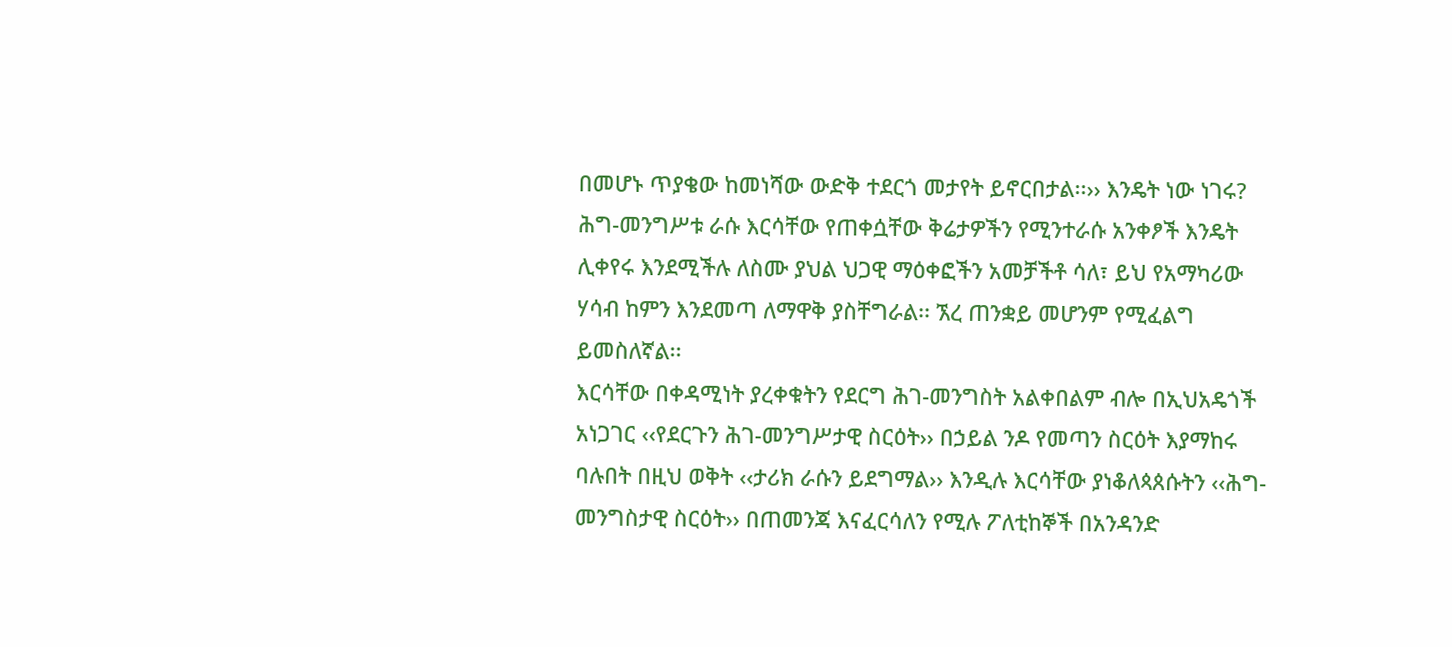በመሆኑ ጥያቄው ከመነሻው ውድቅ ተደርጎ መታየት ይኖርበታል፡፡›› እንዴት ነው ነገሩ? ሕግ-መንግሥቱ ራሱ እርሳቸው የጠቀሷቸው ቅሬታዎችን የሚንተራሱ አንቀፆች እንዴት ሊቀየሩ እንደሚችሉ ለስሙ ያህል ህጋዊ ማዕቀፎችን አመቻችቶ ሳለ፣ ይህ የአማካሪው ሃሳብ ከምን እንደመጣ ለማዋቅ ያስቸግራል፡፡ ኧረ ጠንቋይ መሆንም የሚፈልግ ይመስለኛል፡፡
እርሳቸው በቀዳሚነት ያረቀቁትን የደርግ ሕገ-መንግስት አልቀበልም ብሎ በኢህአዴጎች አነጋገር ‹‹የደርጉን ሕገ-መንግሥታዊ ስርዕት›› በኃይል ንዶ የመጣን ስርዕት እያማከሩ ባሉበት በዚህ ወቅት ‹‹ታሪክ ራሱን ይደግማል›› እንዲሉ እርሳቸው ያነቆለጳጰሱትን ‹‹ሕግ-መንግስታዊ ስርዕት›› በጠመንጃ እናፈርሳለን የሚሉ ፖለቲከኞች በአንዳንድ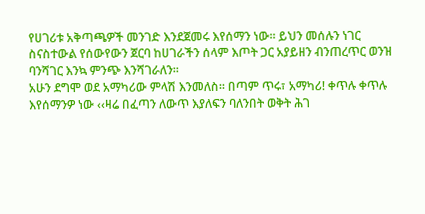የሀገሪቱ አቅጣጫዎች መንገድ እንደጀመሩ እየሰማን ነው፡፡ ይህን መሰሉን ነገር ስናስተውል የሰውየውን ጀርባ ከሀገራችን ሰላም እጦት ጋር አያይዘን ብንጠረጥር ወንዝ ባንሻገር እንኳ ምንጭ እንሻገራለን፡፡
አሁን ደግሞ ወደ አማካሪው ምላሽ እንመለስ፡፡ በጣም ጥሩ፣ አማካሪ! ቀጥሉ ቀጥሉ እየሰማንዎ ነው ‹‹ዛሬ በፈጣን ለውጥ እያለፍን ባለንበት ወቅት ሕገ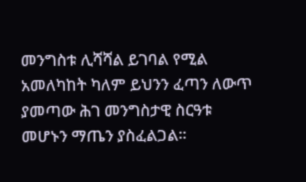መንግስቱ ሊሻሻል ይገባል የሚል አመለካከት ካለም ይህንን ፈጣን ለውጥ ያመጣው ሕገ መንግስታዊ ስርዓቱ መሆኑን ማጤን ያስፈልጋል፡፡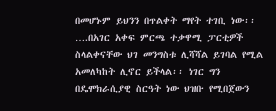በመሆኑም ይህንን በጥልቀት ማየት ተገቢ ነው፡፡ ….በአገር አቀፍ ምርጫ ተቃዋሚ ፓርቲዎች ስላልቀናቸው ህገ መንግስቱ ሊሻሻል ይገባል የሚል አመለካከት ሊኖር ይችላል፡፡ ነገር ግን በዴሞክራሲያዊ ስርዓት ነው ህዝቡ የሚበጀውን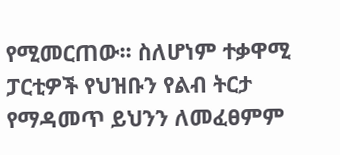የሚመርጠው፡፡ ስለሆነም ተቃዋሚ ፓርቲዎች የህዝቡን የልብ ትርታ የማዳመጥ ይህንን ለመፈፀምም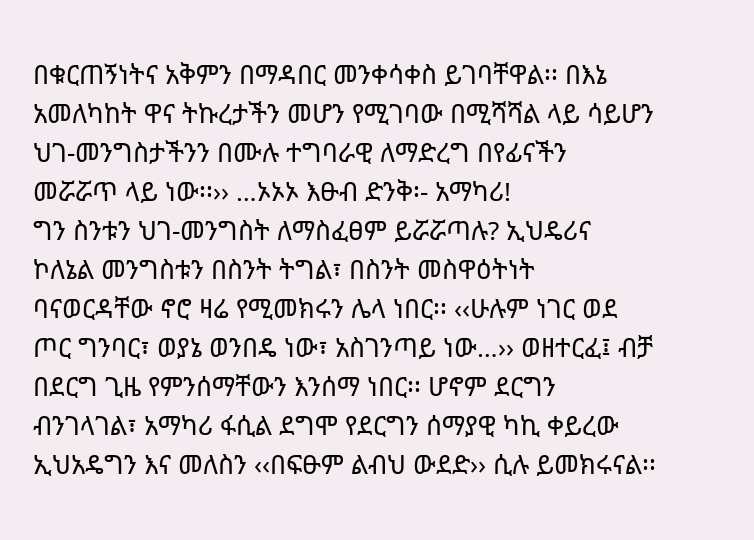በቁርጠኝነትና አቅምን በማዳበር መንቀሳቀስ ይገባቸዋል፡፡ በእኔ አመለካከት ዋና ትኩረታችን መሆን የሚገባው በሚሻሻል ላይ ሳይሆን ህገ-መንግስታችንን በሙሉ ተግባራዊ ለማድረግ በየፊናችን መሯሯጥ ላይ ነው፡፡›› …ኦኦኦ እፁብ ድንቅ፡- አማካሪ!
ግን ስንቱን ህገ-መንግስት ለማስፈፀም ይሯሯጣሉ? ኢህዴሪና ኮለኔል መንግስቱን በስንት ትግል፣ በስንት መስዋዕትነት ባናወርዳቸው ኖሮ ዛሬ የሚመክሩን ሌላ ነበር፡፡ ‹‹ሁሉም ነገር ወደ ጦር ግንባር፣ ወያኔ ወንበዴ ነው፣ አስገንጣይ ነው…›› ወዘተርፈ፤ ብቻ በደርግ ጊዜ የምንሰማቸውን እንሰማ ነበር፡፡ ሆኖም ደርግን ብንገላገል፣ አማካሪ ፋሲል ደግሞ የደርግን ሰማያዊ ካኪ ቀይረው ኢህአዴግን እና መለስን ‹‹በፍፁም ልብህ ውደድ›› ሲሉ ይመክሩናል፡፡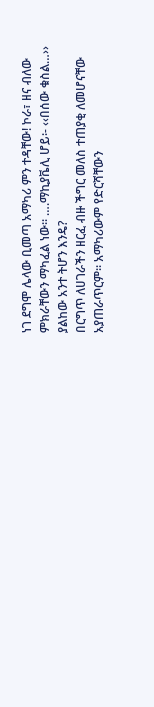ነገ ደግሞ ሌላው ቢመጣ አማካሪ ምን ተዳቸው! ኮራ፣ ዘና ብለው ምክራቸውን ማካፈል ነው፡፡ ….ማኪያቬሊ ሆይ፡- ‹‹በሰው ቁስል…›› ያልከው አንተ ትሆን እንዴ?
በርግጥ ለሀገራችን ዘርፈ ብዙ ችግር መለስ ተጠያቂ ለመሆናቸው አያጠራጥርም፡፡ አማካሪውም የድርሻቸውን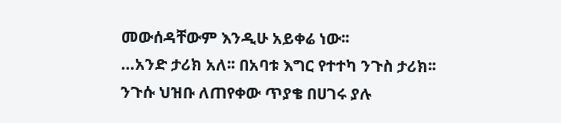መውሰዳቸውም እንዲሁ አይቀሬ ነው፡፡
…አንድ ታሪክ አለ፡፡ በአባቱ እግር የተተካ ንጉስ ታሪክ፡፡ ንጉሱ ህዝቡ ለጠየቀው ጥያቄ በሀገሩ ያሉ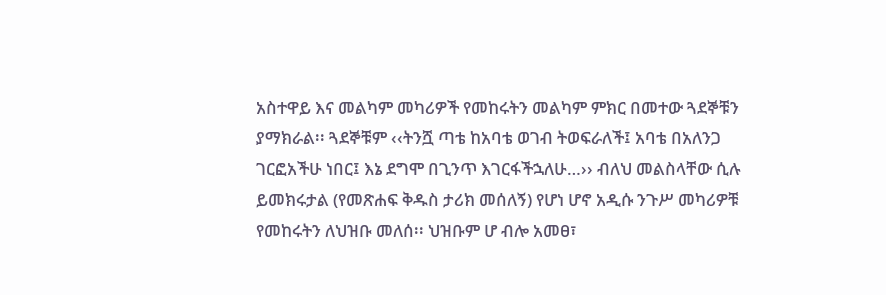አስተዋይ እና መልካም መካሪዎች የመከሩትን መልካም ምክር በመተው ጓደኞቹን ያማክራል፡፡ ጓደኞቹም ‹‹ትንሿ ጣቴ ከአባቴ ወገብ ትወፍራለች፤ አባቴ በአለንጋ ገርፎአችሁ ነበር፤ እኔ ደግሞ በጊንጥ እገርፋችኋለሁ…›› ብለህ መልስላቸው ሲሉ ይመክሩታል (የመጽሐፍ ቅዱስ ታሪክ መሰለኝ) የሆነ ሆኖ አዲሱ ንጉሥ መካሪዎቹ የመከሩትን ለህዝቡ መለሰ፡፡ ህዝቡም ሆ ብሎ አመፀ፣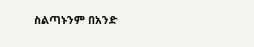ስልጣኑንም በአንድ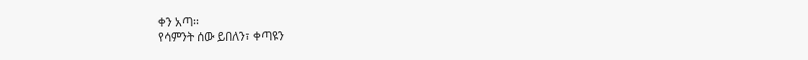ቀን አጣ፡፡
የሳምንት ሰው ይበለን፣ ቀጣዩን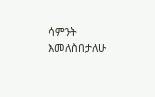ሳምንት እመለስበታለሁ